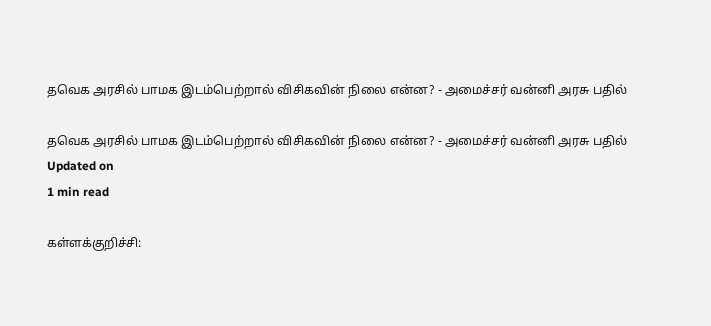தவெக அரசில் பாமக இடம்பெற்றால் விசிகவின் நிலை என்ன? - அமைச்சர் வன்னி அரசு பதில்

தவெக அரசில் பாமக இடம்பெற்றால் விசிகவின் நிலை என்ன? - அமைச்சர் வன்னி அரசு பதில்
Updated on
1 min read

கள்ளக்குறிச்சி: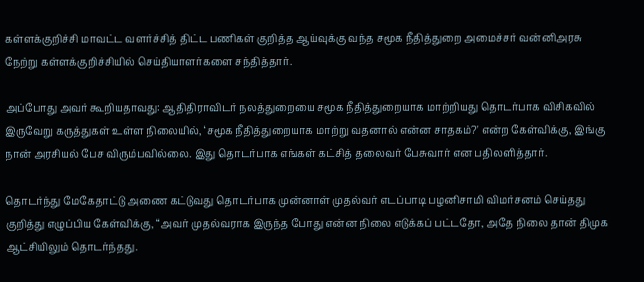கள்ளக்குறிச்சி மாவட்ட வளர்ச்சித் திட்ட பணிகள் குறித்த ஆய்வுக்கு வந்த சமூக நீதித்துறை அமைச்சர் வன்னிஅரசு நேற்று கள்ளக்குறிச்சியில் செய்தியாளர்களை சந்தித்தார்.

அப்போது அவர் கூறியதாவது: ஆதிதிராவிடர் நலத்துறையை சமூக நீதித்துறையாக மாற்றியது தொடர்பாக விசிகவில் இருவேறு கருத்துகள் உள்ள நிலையில், ‘சமூக நீதித்துறையாக மாற்று வதனால் என்ன சாதகம்?' என்ற கேள்விக்கு, இங்கு நான் அரசியல் பேச விரும்பவில்லை. இது தொடர்பாக எங்கள் கட்சித் தலைவர் பேசுவார் என பதிலளித்தார்.

தொடர்ந்து மேகேதாட்டு அணை கட்டுவது தொடர்பாக முன்னாள் முதல்வர் எடப்பாடி பழனிசாமி விமர்சனம் செய்தது குறித்து எழுப்பிய கேள்விக்கு, “அவர் முதல்வராக இருந்த போது என்ன நிலை எடுக்கப் பட்டதோ, அதே நிலை தான் திமுக ஆட்சியிலும் தொடர்ந்தது.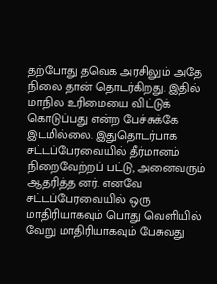தற்போது தவெக அரசிலும் அதே நிலை தான் தொடர்கிறது. இதில் மாநில உரிமையை விட்டுக் கொடுப்பது என்ற பேச்சுக்கே இடமில்லை. இதுதொடர்பாக சட்டப்பேரவையில் தீர்மானம் நிறைவேற்றப் பட்டு, அனைவரும் ஆதரித்த னர். எனவே சட்டப்பேரவையில் ஒரு மாதிரியாகவும் பொது வெளியில் வேறு மாதிரியாகவும் பேசுவது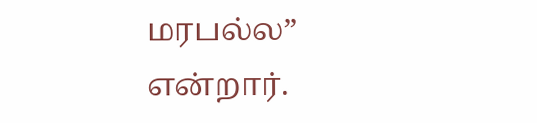மரபல்ல” என்றார்.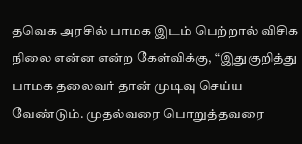தவெக அரசில் பாமக இடம் பெற்றால் விசிக நிலை என்ன என்ற கேள்விக்கு, “இதுகுறித்து பாமக தலைவர் தான் முடிவு செய்ய வேண்டும். முதல்வரை பொறுத்தவரை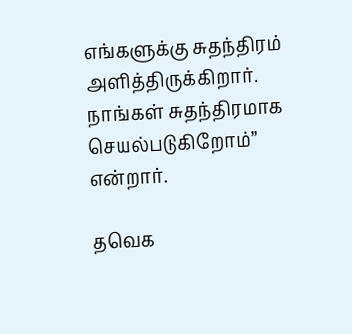எங்களுக்கு சுதந்திரம் அளித்திருக்கிறார். நாங்கள் சுதந்திரமாக செயல்படுகிறோம்” என்றார்.

தவெக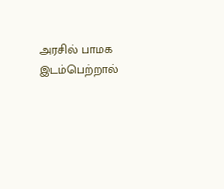அரசில் பாமக இடம்பெற்றால்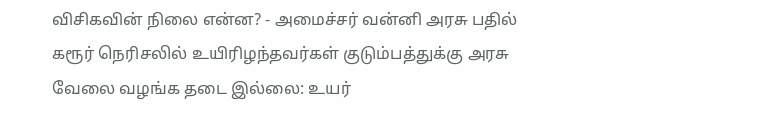விசிகவின் நிலை என்ன? - அமைச்சர் வன்னி அரசு பதில்
கரூர் நெரிசலில் உயிரிழந்தவர்கள் குடும்பத்துக்கு அரசு வேலை வழங்க தடை இல்லை: உயர்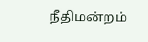நீதிமன்றம்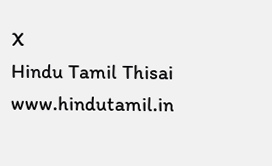X
Hindu Tamil Thisai
www.hindutamil.in